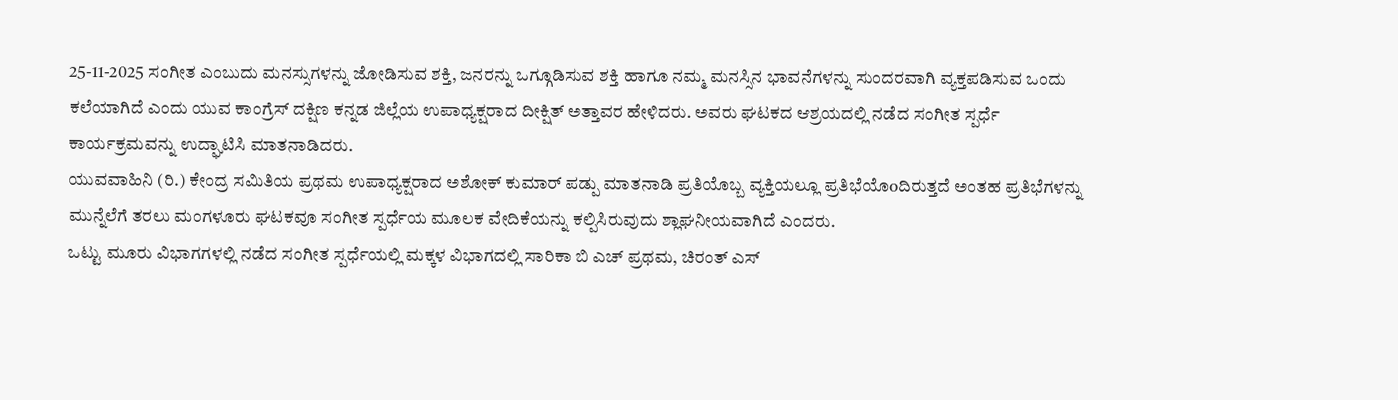25-11-2025 ಸಂಗೀತ ಎಂಬುದು ಮನಸ್ಸುಗಳನ್ನು ಜೋಡಿಸುವ ಶಕ್ತಿ, ಜನರನ್ನು ಒಗ್ಗೂಡಿಸುವ ಶಕ್ತಿ ಹಾಗೂ ನಮ್ಮ ಮನಸ್ಸಿನ ಭಾವನೆಗಳನ್ನು ಸುಂದರವಾಗಿ ವ್ಯಕ್ತಪಡಿಸುವ ಒಂದು ಕಲೆಯಾಗಿದೆ ಎಂದು ಯುವ ಕಾಂಗ್ರೆಸ್ ದಕ್ಷಿಣ ಕನ್ನಡ ಜಿಲ್ಲೆಯ ಉಪಾಧ್ಯಕ್ಷರಾದ ದೀಕ್ಷಿತ್ ಅತ್ತಾವರ ಹೇಳಿದರು. ಅವರು ಘಟಕದ ಆಶ್ರಯದಲ್ಲಿ ನಡೆದ ಸಂಗೀತ ಸ್ಪರ್ಧೆ ಕಾರ್ಯಕ್ರಮವನ್ನು ಉದ್ಘಾಟಿಸಿ ಮಾತನಾಡಿದರು.
ಯುವವಾಹಿನಿ (ರಿ.) ಕೇಂದ್ರ ಸಮಿತಿಯ ಪ್ರಥಮ ಉಪಾಧ್ಯಕ್ಷರಾದ ಅಶೋಕ್ ಕುಮಾರ್ ಪಡ್ಪು ಮಾತನಾಡಿ ಪ್ರತಿಯೊಬ್ಬ ವ್ಯಕ್ತಿಯಲ್ಲೂ ಪ್ರತಿಭೆಯೊoದಿರುತ್ತದೆ ಅಂತಹ ಪ್ರತಿಭೆಗಳನ್ನು ಮುನ್ನೆಲೆಗೆ ತರಲು ಮಂಗಳೂರು ಘಟಕವೂ ಸಂಗೀತ ಸ್ಪರ್ಧೆಯ ಮೂಲಕ ವೇದಿಕೆಯನ್ನು ಕಲ್ಪಿಸಿರುವುದು ಶ್ಲಾಘನೀಯವಾಗಿದೆ ಎಂದರು.
ಒಟ್ಟು ಮೂರು ವಿಭಾಗಗಳಲ್ಲಿ ನಡೆದ ಸಂಗೀತ ಸ್ಪರ್ಧೆಯಲ್ಲಿ ಮಕ್ಕಳ ವಿಭಾಗದಲ್ಲಿ ಸಾರಿಕಾ ಬಿ ಎಚ್ ಪ್ರಥಮ, ಚಿರಂತ್ ಎಸ್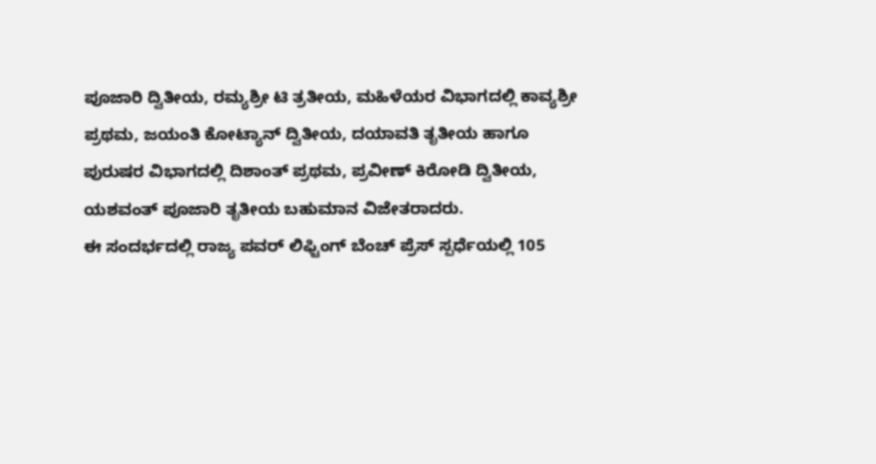ಪೂಜಾರಿ ದ್ವಿತೀಯ, ರಮ್ಯಶ್ರೀ ಟಿ ತ್ರತೀಯ, ಮಹಿಳೆಯರ ವಿಭಾಗದಲ್ಲಿ ಕಾವ್ಯಶ್ರೀ ಪ್ರಥಮ, ಜಯಂತಿ ಕೋಟ್ಯಾನ್ ದ್ವಿತೀಯ, ದಯಾವತಿ ತೃತೀಯ ಹಾಗೂ ಪುರುಷರ ವಿಭಾಗದಲ್ಲಿ ದಿಶಾಂತ್ ಪ್ರಥಮ, ಪ್ರವೀಣ್ ಕಿರೋಡಿ ದ್ವಿತೀಯ, ಯಶವಂತ್ ಪೂಜಾರಿ ತೃತೀಯ ಬಹುಮಾನ ವಿಜೇತರಾದರು.
ಈ ಸಂದರ್ಭದಲ್ಲಿ ರಾಜ್ಯ ಪವರ್ ಲಿಫ್ಟಿಂಗ್ ಬೆಂಚ್ ಪ್ರೆಸ್ ಸ್ಪರ್ಧೆಯಲ್ಲಿ 105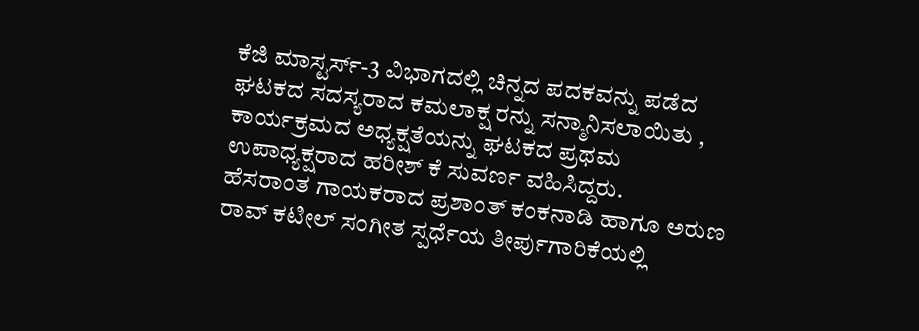ಕೆಜಿ ಮಾಸ್ಟರ್ಸ್-3 ವಿಭಾಗದಲ್ಲಿ ಚಿನ್ನದ ಪದಕವನ್ನು ಪಡೆದ ಘಟಕದ ಸದಸ್ಯರಾದ ಕಮಲಾಕ್ಷ ರನ್ನು ಸನ್ಮಾನಿಸಲಾಯಿತು ,
ಕಾರ್ಯಕ್ರಮದ ಅಧ್ಯಕ್ಷತೆಯನ್ನು ಘಟಕದ ಪ್ರಥಮ ಉಪಾಧ್ಯಕ್ಷರಾದ ಹರೀಶ್ ಕೆ ಸುವರ್ಣ ವಹಿಸಿದ್ದರು.
ಹೆಸರಾಂತ ಗಾಯಕರಾದ ಪ್ರಶಾಂತ್ ಕಂಕನಾಡಿ ಹಾಗೂ ಅರುಣ ರಾವ್ ಕಟೀಲ್ ಸಂಗೀತ ಸ್ಪರ್ಧೆಯ ತೀರ್ಪುಗಾರಿಕೆಯಲ್ಲಿ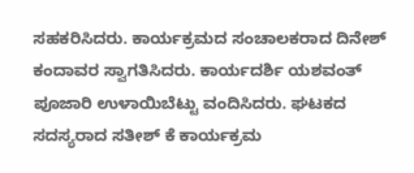ಸಹಕರಿಸಿದರು. ಕಾರ್ಯಕ್ರಮದ ಸಂಚಾಲಕರಾದ ದಿನೇಶ್ ಕಂದಾವರ ಸ್ವಾಗತಿಸಿದರು. ಕಾರ್ಯದರ್ಶಿ ಯಶವಂತ್ ಪೂಜಾರಿ ಉಳಾಯಿಬೆಟ್ಟು ವಂದಿಸಿದರು. ಘಟಕದ ಸದಸ್ಯರಾದ ಸತೀಶ್ ಕೆ ಕಾರ್ಯಕ್ರಮ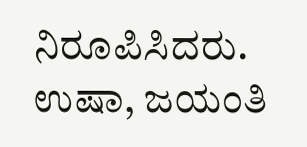ನಿರೂಪಿಸಿದರು. ಉಷಾ, ಜಯಂತಿ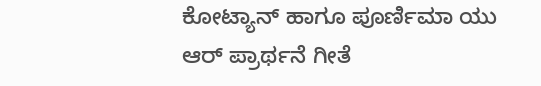ಕೋಟ್ಯಾನ್ ಹಾಗೂ ಪೂರ್ಣಿಮಾ ಯು ಆರ್ ಪ್ರಾರ್ಥನೆ ಗೀತೆ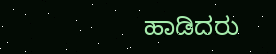ಹಾಡಿದರು